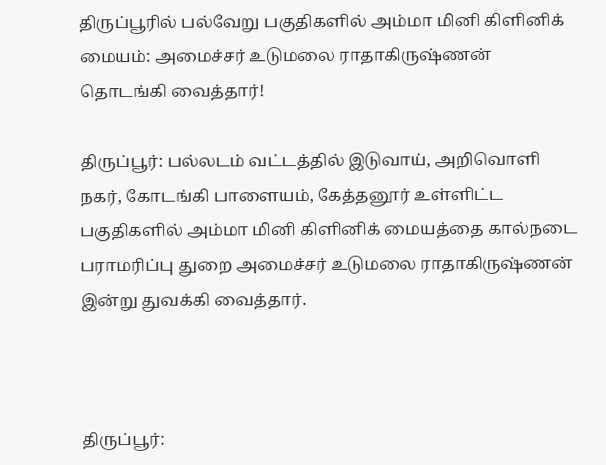திருப்பூரில் பல்வேறு பகுதிகளில் அம்மா மினி கிளினிக் மையம்: அமைச்சர் உடுமலை ராதாகிருஷ்ணன் தொடங்கி வைத்தார்!

திருப்பூர்: பல்லடம் வட்டத்தில் இடுவாய், அறிவொளி நகர், கோடங்கி பாளையம், கேத்தனூர் உள்ளிட்ட பகுதிகளில் அம்மா மினி கிளினிக் மையத்தை கால்நடை பராமரிப்பு துறை அமைச்சர் உடுமலை ராதாகிருஷ்ணன் இன்று துவக்கி வைத்தார்.



திருப்பூர்: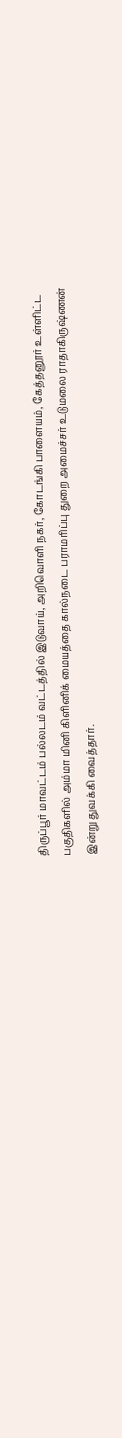திருப்பூர் மாவட்டம் பல்லடம் வட்டத்தில் இடுவாய், அறிவொளி நகர், கோடங்கி பாளையம், கேத்தனூர் உள்ளிட்ட பகுதிகளில் அம்மா மினி கிளினிக் மையத்தை கால்நடை பராமரிப்பு துறை அமைச்சர் உடுமலை ராதாகிருஷ்ணன் இன்று துவக்கி வைத்தார்.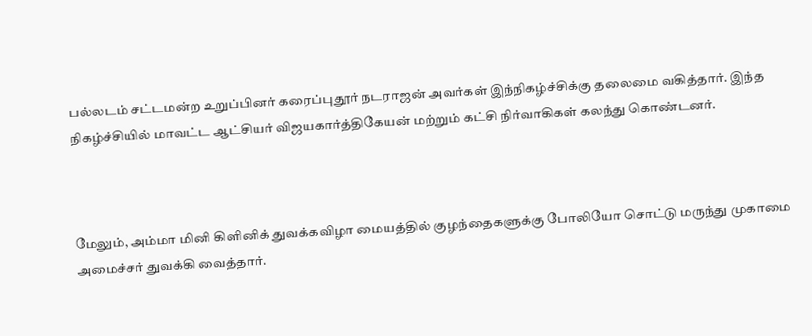பல்லடம் சட்டமன்ற உறுப்பினர் கரைப்புதூர் நடராஜன் அவர்கள் இந்நிகழ்ச்சிக்கு தலைமை வகித்தார். இந்த நிகழ்ச்சியில் மாவட்ட ஆட்சியர் விஜயகார்த்திகேயன் மற்றும் கட்சி நிர்வாகிகள் கலந்து கொண்டனர்.



மேலும், அம்மா மினி கிளினிக் துவக்கவிழா மையத்தில் குழந்தைகளுக்கு போலியோ சொட்டு மருந்து முகாமை அமைச்சர் துவக்கி வைத்தார்.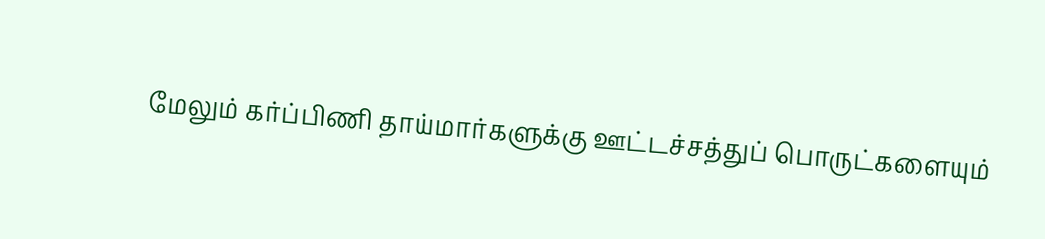மேலும் கர்ப்பிணி தாய்மார்களுக்கு ஊட்டச்சத்துப் பொருட்களையும்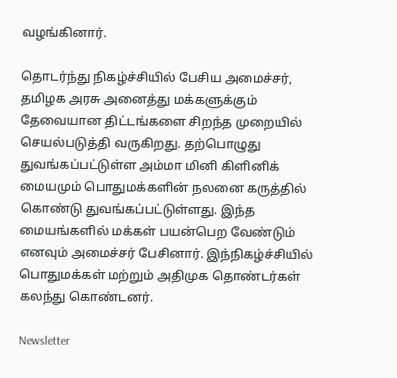வழங்கினார்.

தொடர்ந்து நிகழ்ச்சியில் பேசிய அமைச்சர், தமிழக அரசு அனைத்து மக்களுக்கும் தேவையான திட்டங்களை சிறந்த முறையில் செயல்படுத்தி வருகிறது. தற்பொழுது துவங்கப்பட்டுள்ள அம்மா மினி கிளினிக் மையமும் பொதுமக்களின் நலனை கருத்தில் கொண்டு துவங்கப்பட்டுள்ளது. இந்த மையங்களில் மக்கள் பயன்பெற வேண்டும் எனவும் அமைச்சர் பேசினார். இந்நிகழ்ச்சியில் பொதுமக்கள் மற்றும் அதிமுக தொண்டர்கள் கலந்து கொண்டனர்.

Newsletter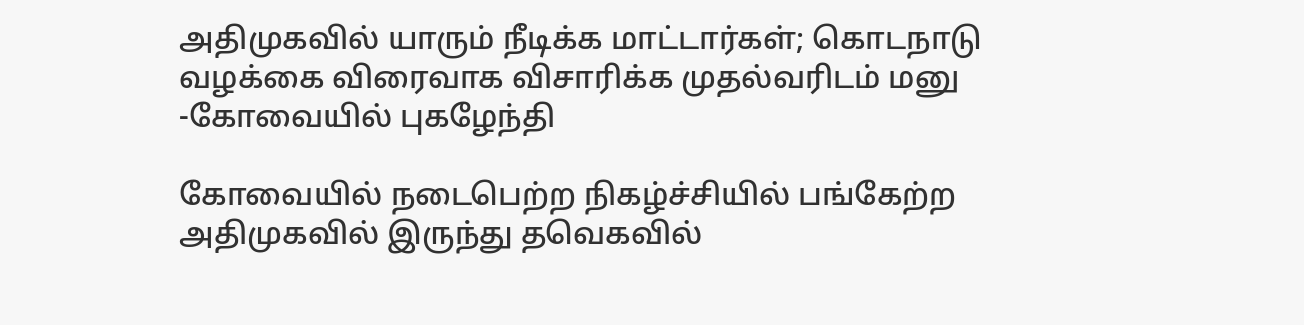அதிமுகவில் யாரும் நீடிக்க மாட்டார்கள்; கொடநாடு வழக்கை விரைவாக விசாரிக்க முதல்வரிடம் மனு -கோவையில் புகழேந்தி

கோவையில் நடைபெற்ற நிகழ்ச்சியில் பங்கேற்ற அதிமுகவில் இருந்து தவெகவில்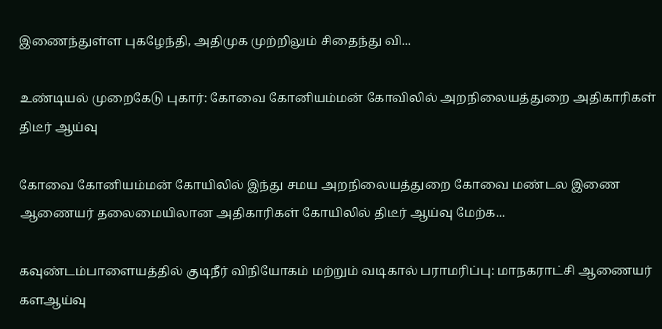இணைந்துள்ள புகழேந்தி, அதிமுக முற்றிலும் சிதைந்து வி...

உண்டியல் முறைகேடு புகார்: கோவை கோனியம்மன் கோவிலில் அறநிலையத்துறை அதிகாரிகள் திடீர் ஆய்வு

கோவை கோனியம்மன் கோயிலில் இந்து சமய அறநிலையத்துறை கோவை மண்டல இணை ஆணையர் தலைமையிலான அதிகாரிகள் கோயிலில் திடீர் ஆய்வு மேற்க...

கவுண்டம்பாளையத்தில் குடிநீர் விநியோகம் மற்றும் வடிகால் பராமரிப்பு: மாநகராட்சி ஆணையர் களஆய்வு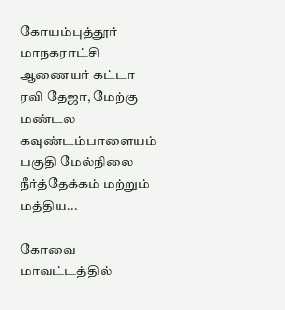கோயம்புத்தூர் மாநகராட்சி ஆணையர் கட்டா ரவி தேஜா, மேற்கு மண்டல கவுண்டம்பாளையம் பகுதி மேல்நிலை நீர்த்தேக்கம் மற்றும் மத்திய...

கோவை மாவட்டத்தில்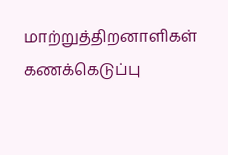மாற்றுத்திறனாளிகள் கணக்கெடுப்பு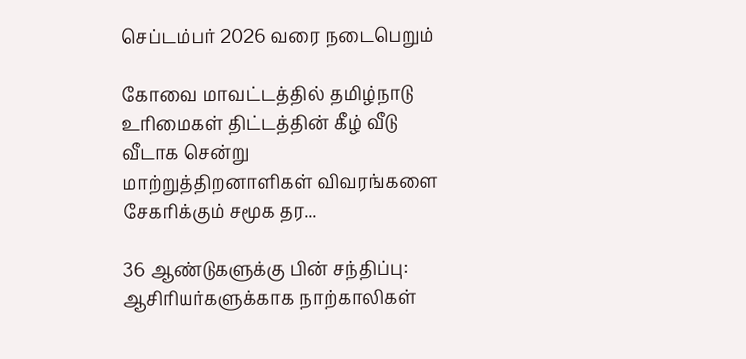செப்டம்பர் 2026 வரை நடைபெறும்

கோவை மாவட்டத்தில் தமிழ்நாடு உரிமைகள் திட்டத்தின் கீழ் வீடு வீடாக சென்று மாற்றுத்திறனாளிகள் விவரங்களை சேகரிக்கும் சமூக தர...

36 ஆண்டுகளுக்கு பின் சந்திப்பு: ஆசிரியர்களுக்காக நாற்காலிகள்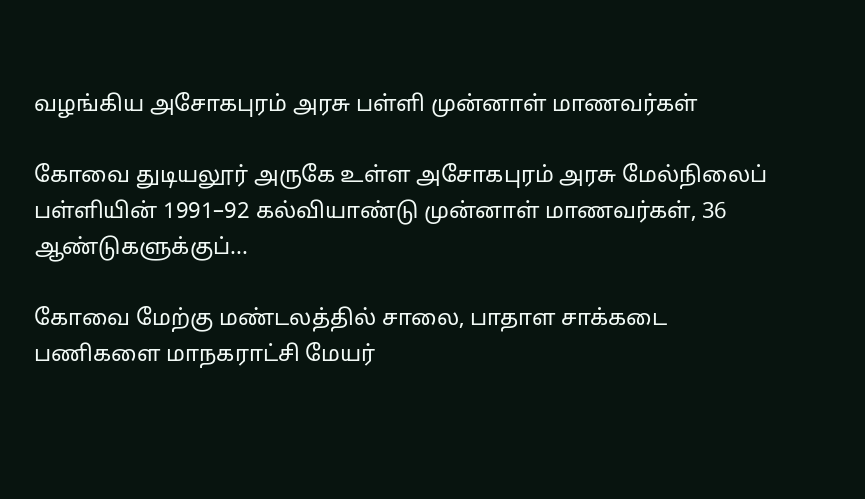வழங்கிய அசோகபுரம் அரசு பள்ளி முன்னாள் மாணவர்கள்

கோவை துடியலூர் அருகே உள்ள அசோகபுரம் அரசு மேல்நிலைப் பள்ளியின் 1991–92 கல்வியாண்டு முன்னாள் மாணவர்கள், 36 ஆண்டுகளுக்குப்...

கோவை மேற்கு மண்டலத்தில் சாலை, பாதாள சாக்கடை பணிகளை மாநகராட்சி மேயர்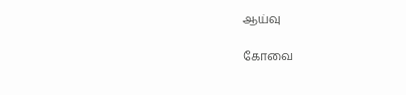ஆய்வு

கோவை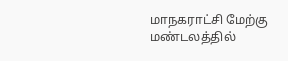மாநகராட்சி மேற்கு மண்டலத்தில்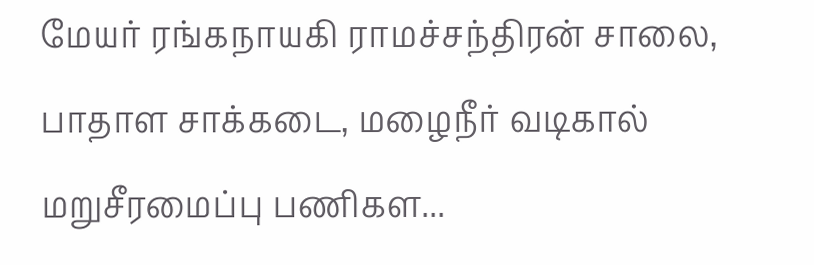மேயர் ரங்கநாயகி ராமச்சந்திரன் சாலை, பாதாள சாக்கடை, மழைநீர் வடிகால் மறுசீரமைப்பு பணிகள...